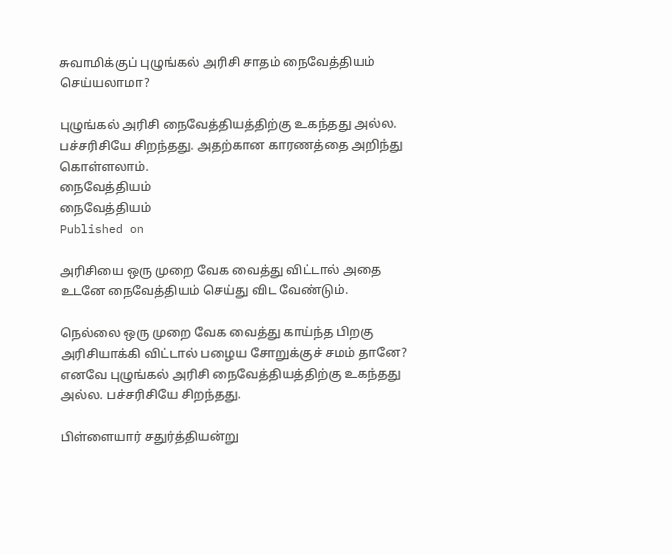சுவாமிக்குப் புழுங்கல் அரிசி சாதம் நைவேத்தியம் செய்யலாமா?

புழுங்கல் அரிசி நைவேத்தியத்திற்கு உகந்தது அல்ல. பச்சரிசியே சிறந்தது. அதற்கான காரணத்தை அறிந்து கொள்ளலாம்.
நைவேத்தியம்
நைவேத்தியம்
Published on

அரிசியை ஒரு முறை வேக வைத்து விட்டால் அதை உடனே நைவேத்தியம் செய்து விட வேண்டும்.

நெல்லை ஒரு முறை வேக வைத்து காய்ந்த பிறகு அரிசியாக்கி விட்டால் பழைய சோறுக்குச் சமம் தானே? எனவே புழுங்கல் அரிசி நைவேத்தியத்திற்கு உகந்தது அல்ல. பச்சரிசியே சிறந்தது.

பிள்ளையார் சதுர்த்தியன்று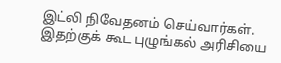இட்லி நிவேதனம் செய்வார்கள். இதற்குக் கூட புழுங்கல் அரிசியை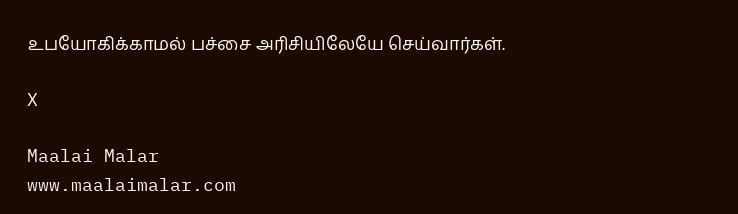உபயோகிக்காமல் பச்சை அரிசியிலேயே செய்வார்கள்.

X

Maalai Malar
www.maalaimalar.com